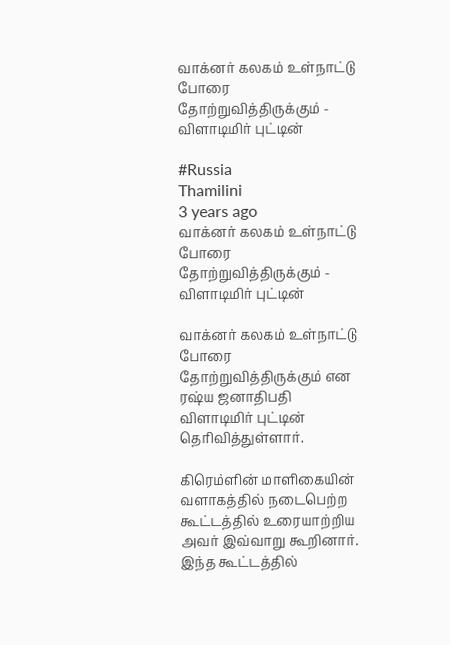வாக்னர் கலகம் உள்நாட்டு போரை தோற்றுவித்திருக்கும் - விளாடிமிர் புட்டின்

#Russia
Thamilini
3 years ago
வாக்னர் கலகம் உள்நாட்டு போரை தோற்றுவித்திருக்கும் - விளாடிமிர் புட்டின்

வாக்னர் கலகம் உள்நாட்டு போரை தோற்றுவித்திருக்கும் என ரஷ்ய ஜனாதிபதி விளாடிமிர் புட்டின் தெரிவித்துள்ளார்.

கிரெம்ளின் மாளிகையின் வளாகத்தில் நடைபெற்ற கூட்டத்தில் உரையாற்றிய அவர் இவ்வாறு கூறினார். இந்த கூட்டத்தில்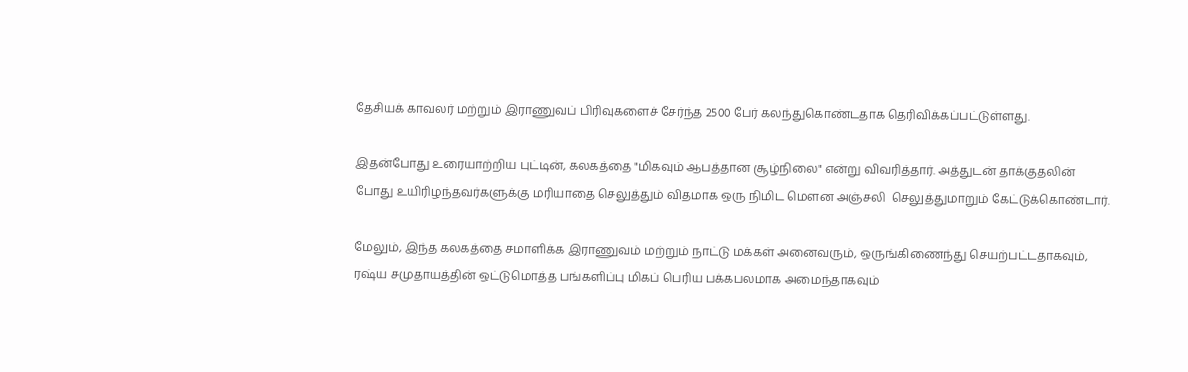தேசியக் காவலர் மற்றும் இராணுவப் பிரிவுகளைச் சேர்ந்த 2500 பேர் கலந்துகொண்டதாக தெரிவிக்கப்பட்டுள்ளது.

இதன்போது உரையாற்றிய புட்டின், கலகத்தை "மிகவும் ஆபத்தான சூழ்நிலை" என்று விவரித்தார். அத்துடன் தாக்குதலின் போது உயிரிழந்தவர்களுக்கு மரியாதை செலுத்தும் விதமாக ஒரு நிமிட மௌன அஞ்சலி  செலுத்துமாறும் கேட்டுக்கொண்டார்.

மேலும், இந்த கலகத்தை சமாளிக்க இராணுவம் மற்றும் நாட்டு மக்கள் அனைவரும், ஒருங்கிணைந்து செயற்பட்டதாகவும், ரஷ்ய சமுதாயத்தின் ஒட்டுமொத்த பங்களிப்பு மிகப் பெரிய பக்கபலமாக அமைந்தாகவும்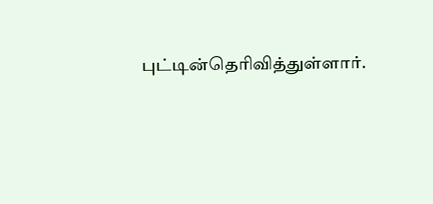புட்டின்தெரிவித்துள்ளார்.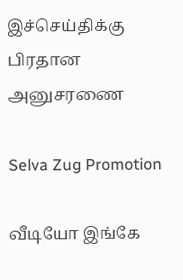இச்செய்திக்கு பிரதான அனுசரணை

Selva Zug Promotion

வீடியோ இங்கே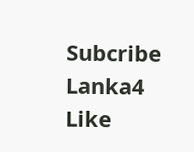Subcribe Lanka4
Like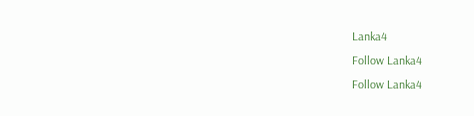Lanka4
Follow Lanka4
Follow Lanka4